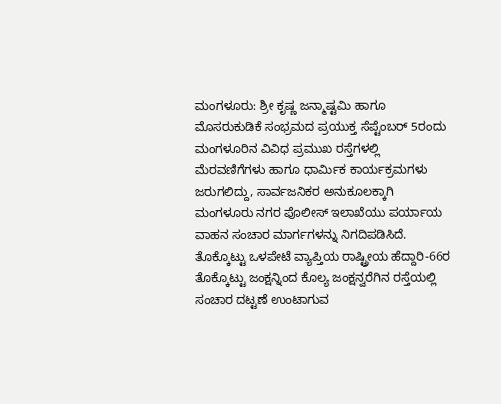ಮಂಗಳೂರು: ಶ್ರೀ ಕೃಷ್ಣ ಜನ್ಮಾಷ್ಟಮಿ ಹಾಗೂ ಮೊಸರುಕುಡಿಕೆ ಸಂಭ್ರಮದ ಪ್ರಯುಕ್ತ ಸೆಪ್ಟೆಂಬರ್ 5ರಂದು ಮಂಗಳೂರಿನ ವಿವಿಧ ಪ್ರಮುಖ ರಸ್ತೆಗಳಲ್ಲಿ ಮೆರವಣಿಗೆಗಳು ಹಾಗೂ ಧಾರ್ಮಿಕ ಕಾರ್ಯಕ್ರಮಗಳು ಜರುಗಲಿದ್ದು, ಸಾರ್ವಜನಿಕರ ಅನುಕೂಲಕ್ಕಾಗಿ ಮಂಗಳೂರು ನಗರ ಪೊಲೀಸ್ ಇಲಾಖೆಯು ಪರ್ಯಾಯ ವಾಹನ ಸಂಚಾರ ಮಾರ್ಗಗಳನ್ನು ನಿಗದಿಪಡಿಸಿದೆ.
ತೊಕ್ಕೊಟ್ಟು ಒಳಪೇಟೆ ವ್ಯಾಪ್ತಿಯ ರಾಷ್ಟ್ರೀಯ ಹೆದ್ದಾರಿ-66ರ ತೊಕ್ಕೊಟ್ಟು ಜಂಕ್ಷನ್ನಿಂದ ಕೊಲ್ಯ ಜಂಕ್ಷನ್ವರೆಗಿನ ರಸ್ತೆಯಲ್ಲಿ ಸಂಚಾರ ದಟ್ಟಣೆ ಉಂಟಾಗುವ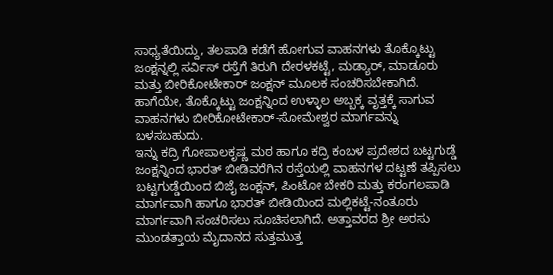ಸಾಧ್ಯತೆಯಿದ್ದು, ತಲಪಾಡಿ ಕಡೆಗೆ ಹೋಗುವ ವಾಹನಗಳು ತೊಕ್ಕೊಟ್ಟು ಜಂಕ್ಷನ್ನಲ್ಲಿ ಸರ್ವಿಸ್ ರಸ್ತೆಗೆ ತಿರುಗಿ ದೇರಳಕಟ್ಟೆ, ಮಡ್ಯಾರ್, ಮಾಡೂರು ಮತ್ತು ಬೀರಿಕೋಟೇಕಾರ್ ಜಂಕ್ಷನ್ ಮೂಲಕ ಸಂಚರಿಸಬೇಕಾಗಿದೆ. ಹಾಗೆಯೇ, ತೊಕ್ಕೊಟ್ಟು ಜಂಕ್ಷನ್ನಿಂದ ಉಳ್ಳಾಲ ಅಬ್ಬಕ್ಕ ವೃತ್ತಕ್ಕೆ ಸಾಗುವ ವಾಹನಗಳು ಬೀರಿಕೋಟೇಕಾರ್-ಸೋಮೇಶ್ವರ ಮಾರ್ಗವನ್ನು ಬಳಸಬಹುದು.
ಇನ್ನು ಕದ್ರಿ ಗೋಪಾಲಕೃಷ್ಣ ಮಠ ಹಾಗೂ ಕದ್ರಿ ಕಂಬಳ ಪ್ರದೇಶದ ಬಟ್ಟಗುಡ್ಡೆ ಜಂಕ್ಷನ್ನಿಂದ ಭಾರತ್ ಬೀಡಿವರೆಗಿನ ರಸ್ತೆಯಲ್ಲಿ ವಾಹನಗಳ ದಟ್ಟಣೆ ತಪ್ಪಿಸಲು ಬಟ್ಟಗುಡ್ಡೆಯಿಂದ ಬಿಜೈ ಜಂಕ್ಷನ್, ಪಿಂಟೋ ಬೇಕರಿ ಮತ್ತು ಕರಂಗಲಪಾಡಿ ಮಾರ್ಗವಾಗಿ ಹಾಗೂ ಭಾರತ್ ಬೀಡಿಯಿಂದ ಮಲ್ಲಿಕಟ್ಟೆ-ನಂತೂರು ಮಾರ್ಗವಾಗಿ ಸಂಚರಿಸಲು ಸೂಚಿಸಲಾಗಿದೆ. ಅತ್ತಾವರದ ಶ್ರೀ ಅರಸು ಮುಂಡತ್ತಾಯ ಮೈದಾನದ ಸುತ್ತಮುತ್ತ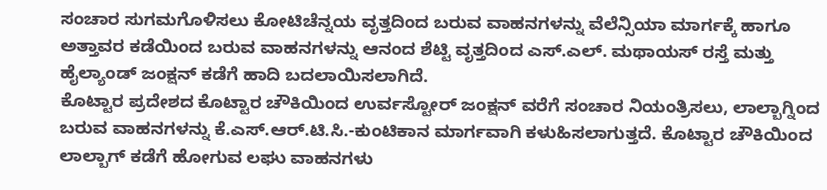ಸಂಚಾರ ಸುಗಮಗೊಳಿಸಲು ಕೋಟಿಚೆನ್ನಯ ವೃತ್ತದಿಂದ ಬರುವ ವಾಹನಗಳನ್ನು ವೆಲೆನ್ಸಿಯಾ ಮಾರ್ಗಕ್ಕೆ ಹಾಗೂ ಅತ್ತಾವರ ಕಡೆಯಿಂದ ಬರುವ ವಾಹನಗಳನ್ನು ಆನಂದ ಶೆಟ್ಟಿ ವೃತ್ತದಿಂದ ಎಸ್.ಎಲ್. ಮಥಾಯಸ್ ರಸ್ತೆ ಮತ್ತು ಹೈಲ್ಯಾಂಡ್ ಜಂಕ್ಷನ್ ಕಡೆಗೆ ಹಾದಿ ಬದಲಾಯಿಸಲಾಗಿದೆ.
ಕೊಟ್ಟಾರ ಪ್ರದೇಶದ ಕೊಟ್ಟಾರ ಚೌಕಿಯಿಂದ ಉರ್ವಸ್ಟೋರ್ ಜಂಕ್ಷನ್ ವರೆಗೆ ಸಂಚಾರ ನಿಯಂತ್ರಿಸಲು, ಲಾಲ್ಬಾಗ್ನಿಂದ ಬರುವ ವಾಹನಗಳನ್ನು ಕೆ.ಎಸ್.ಆರ್.ಟಿ.ಸಿ.-ಕುಂಟಿಕಾನ ಮಾರ್ಗವಾಗಿ ಕಳುಹಿಸಲಾಗುತ್ತದೆ. ಕೊಟ್ಟಾರ ಚೌಕಿಯಿಂದ ಲಾಲ್ಬಾಗ್ ಕಡೆಗೆ ಹೋಗುವ ಲಘು ವಾಹನಗಳು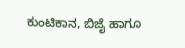ಕುಂಟಿಕಾನ, ಬಿಜೈ ಹಾಗೂ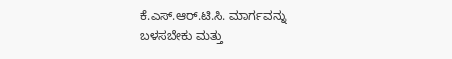ಕೆ.ಎಸ್.ಆರ್.ಟಿ.ಸಿ. ಮಾರ್ಗವನ್ನು ಬಳಸಬೇಕು ಮತ್ತು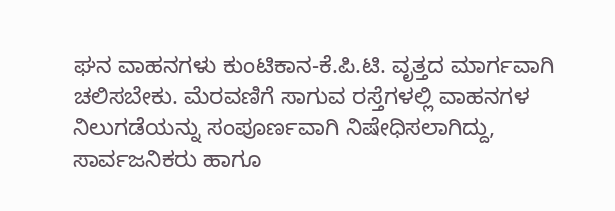ಘನ ವಾಹನಗಳು ಕುಂಟಿಕಾನ-ಕೆ.ಪಿ.ಟಿ. ವೃತ್ತದ ಮಾರ್ಗವಾಗಿ ಚಲಿಸಬೇಕು. ಮೆರವಣಿಗೆ ಸಾಗುವ ರಸ್ತೆಗಳಲ್ಲಿ ವಾಹನಗಳ ನಿಲುಗಡೆಯನ್ನು ಸಂಪೂರ್ಣವಾಗಿ ನಿಷೇಧಿಸಲಾಗಿದ್ದು, ಸಾರ್ವಜನಿಕರು ಹಾಗೂ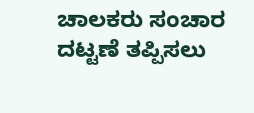ಚಾಲಕರು ಸಂಚಾರ ದಟ್ಟಣೆ ತಪ್ಪಿಸಲು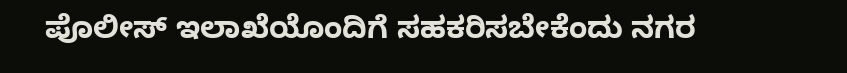ಪೊಲೀಸ್ ಇಲಾಖೆಯೊಂದಿಗೆ ಸಹಕರಿಸಬೇಕೆಂದು ನಗರ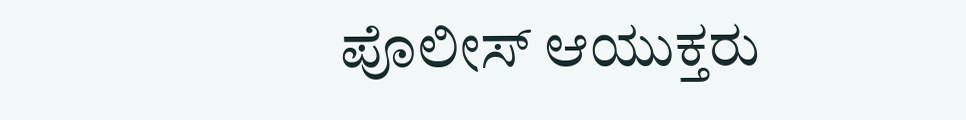ಪೊಲೀಸ್ ಆಯುಕ್ತರು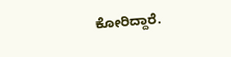ಕೋರಿದ್ದಾರೆ.